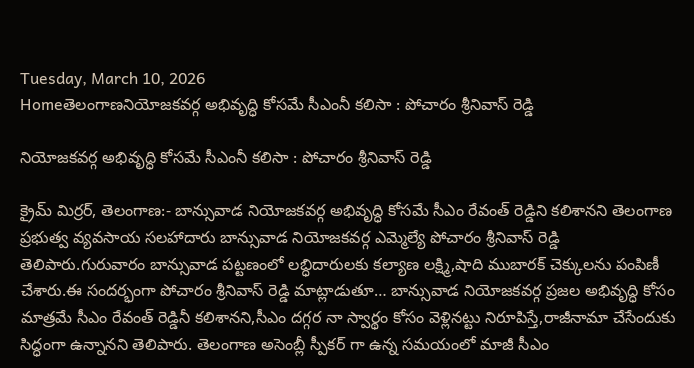Tuesday, March 10, 2026
Homeతెలంగాణనియోజకవర్గ అభివృద్ధి కోసమే సీఎంనీ కలిసా : పోచారం శ్రీనివాస్ రెడ్డి

నియోజకవర్గ అభివృద్ధి కోసమే సీఎంనీ కలిసా : పోచారం శ్రీనివాస్ రెడ్డి

క్రైమ్ మిర్రర్, తెలంగాణ:- బాన్సువాడ నియోజకవర్గ అభివృద్ధి కోసమే సీఎం రేవంత్ రెడ్డిని కలిశానని తెలంగాణ ప్రభుత్వ వ్యవసాయ సలహాదారు బాన్సువాడ నియోజకవర్గ ఎమ్మెల్యే పోచారం శ్రీనివాస్ రెడ్డి తెలిపారు.గురువారం బాన్సువాడ పట్టణంలో లబ్ధిదారులకు కల్యాణ లక్ష్మి,షాది ముబారక్ చెక్కులను పంపిణీ చేశారు.ఈ సందర్భంగా పోచారం శ్రీనివాస్ రెడ్డి మాట్లాడుతూ… బాన్సువాడ నియోజకవర్గ ప్రజల అభివృద్ధి కోసం మాత్రమే సీఎం రేవంత్ రెడ్డినీ కలిశానని,సీఎం దగ్గర నా స్వార్థం కోసం వెళ్లినట్టు నిరూపిస్తే,రాజీనామా చేసేందుకు సిద్ధంగా ఉన్నానని తెలిపారు. తెలంగాణ అసెంబ్లీ స్పీకర్ గా ఉన్న సమయంలో మాజీ సీఎం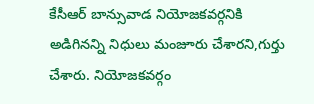కేసీఆర్ బాన్సువాడ నియోజకవర్గనికి అడిగినన్ని నిధులు మంజూరు చేశారని,గుర్తు చేశారు. నియోజకవర్గం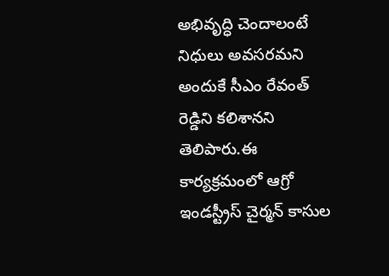అభివృద్ధి చెందాలంటే నిధులు అవసరమని అందుకే సీఎం రేవంత్ రెడ్డిని కలిశానని తెలిపారు.ఈ కార్యక్రమంలో ఆగ్రో ఇండస్ట్రీస్ చైర్మన్ కాసుల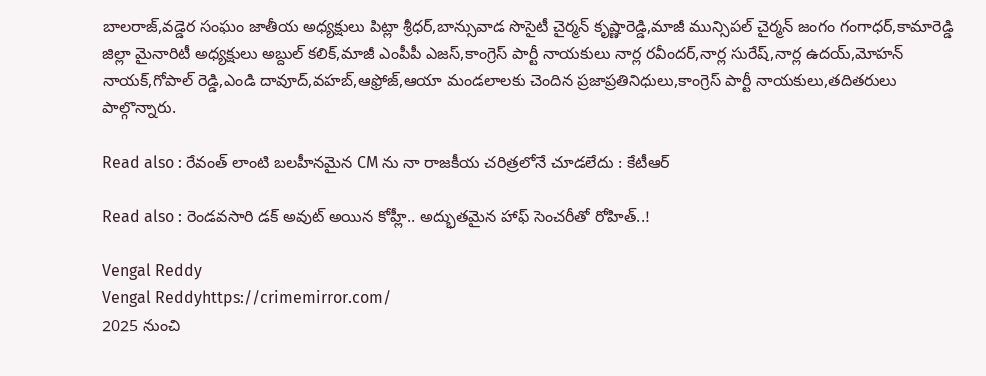బాలరాజ్,వడ్డెర సంఘం జాతీయ అధ్యక్షులు పిట్లా శ్రీధర్,బాన్సువాడ సొసైటీ చైర్మన్ కృష్ణారెడ్డి,మాజీ మున్సిపల్ చైర్మన్ జంగం గంగాధర్,కామారెడ్డి జిల్లా మైనారిటీ అధ్యక్షులు అబ్దుల్ కలిక్,మాజీ ఎంపీపీ ఎజస్,కాంగ్రెస్ పార్టీ నాయకులు నార్ల రవీందర్,నార్ల సురేష్,నార్ల ఉదయ్,మోహన్ నాయక్,గోపాల్ రెడ్డి,ఎండి దావూద్,వహబ్,ఆఫ్రోజ్,ఆయా మండలాలకు చెందిన ప్రజాప్రతినిధులు,కాంగ్రెస్ పార్టీ నాయకులు,తదితరులు పాల్గొన్నారు.

Read also : రేవంత్ లాంటి బలహీనమైన CM ను నా రాజకీయ చరిత్రలోనే చూడలేదు : కేటీఆర్

Read also : రెండవసారి డక్ అవుట్ అయిన కోహ్లీ.. అద్భుతమైన హాఫ్ సెంచరీతో రోహిత్..!

Vengal Reddy
Vengal Reddyhttps://crimemirror.com/
2025 నుంచి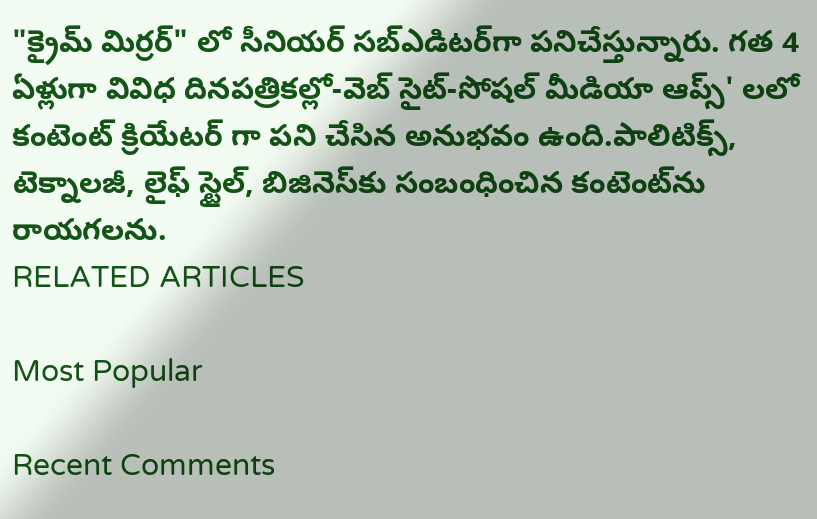"క్రైమ్ మిర్రర్" లో సీనియర్ సబ్‌ఎడిటర్‌గా పనిచేస్తున్నారు. గత 4 ఏళ్లుగా వివిధ దినపత్రికల్లో-వెబ్ సైట్-సోషల్ మీడియా ఆప్స్' లలో కంటెంట్ క్రియేటర్ గా పని చేసిన అనుభవం ఉంది.పాలిటిక్స్‌, టెక్నాలజీ, లైఫ్‌ స్టైల్‌, బిజినెస్‌కు సంబంధించిన కంటెంట్‌ను రాయగలను.
RELATED ARTICLES

Most Popular

Recent Comments